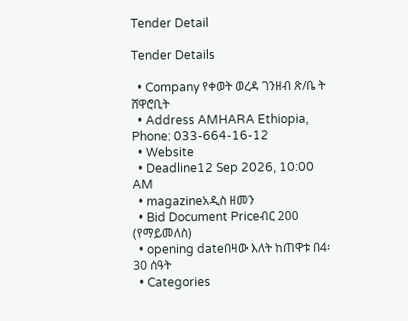Tender Detail

Tender Details

  • Company የቀወት ወረዳ ገንዘብ ጽ/ቤ ት ሸዋሮቢት
  • Address AMHARA Ethiopia, Phone: 033-664-16-12
  • Website
  • Deadline12 Sep 2026, 10:00 AM
  • magazineአዲስ ዘመን
  • Bid Document Priceብር 200 (የማይመለስ)
  • opening dateበዛው እለት ከጠዋቱ በ4፡30 ሰዓት
  • Categories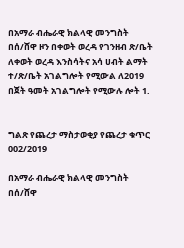በአማራ ብሔራዊ ክልላዊ መንግስት በሰ/ሸዋ ዞን በቀወት ወረዳ የገንዘብ ጽ/ቤት ለቀወት ወረዳ እንስሳትና አሳ ሀብት ልማት ተ/ጽ/ቤት አገልግሎት የሚውል ለ2019 በጀት ዓመት አገልግሎት የሚውሉ ሎት 1.


ግልጽ የጨረታ ማስታወቂያ የጨረታ ቁጥር 002/2019

በአማራ ብሔራዊ ክልላዊ መንግስት በሰ/ሸዋ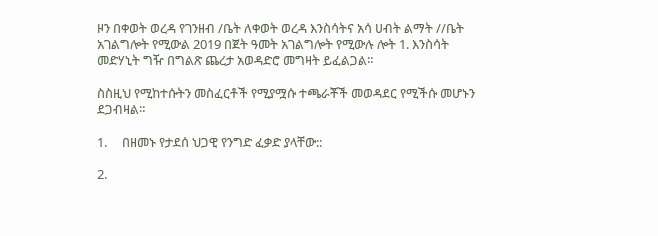ዞን በቀወት ወረዳ የገንዘብ /ቤት ለቀወት ወረዳ እንስሳትና አሳ ሀብት ልማት //ቤት አገልግሎት የሚውል 2019 በጀት ዓመት አገልግሎት የሚውሉ ሎት 1. እንስሳት መድሃኒት ግዥ በግልጽ ጨረታ አወዳድሮ መግዛት ይፈልጋል።

ስስዚህ የሚከተሱትን መስፈርቶች የሚያሟሱ ተጫራቾች መወዳደር የሚችሱ መሆኑን ደጋብዛል።

1.     በዘመኑ የታደሰ ህጋዊ የንግድ ፈቃድ ያላቸው::

2.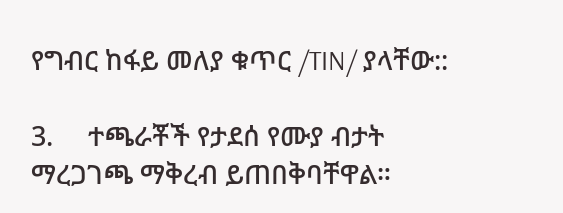የግብር ከፋይ መለያ ቁጥር /TIN/ ያላቸው::

3.     ተጫራቾች የታደሰ የሙያ ብታት ማረጋገጫ ማቅረብ ይጠበቅባቸዋል።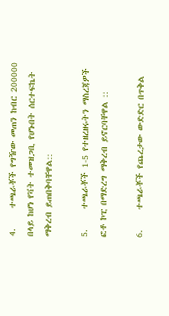4.     ተጫራቾች የግዥው መጠን ከብር 200000 በላይ ከሆነ የቫት ተመዝጋቢ የሆኑበት ሰርተፍኬት ማቅረብ ይጠበቅባቸዋል::

5.     ተጫራቾች 1-5 የተዘረዘሩትን ማስረጃዎች ፎቶ ኮፒ በማድረግ ማቅረብ ይኖርባቸዋል ::

6.     ተጫራቾች የጨረታው ውድድር በጥቅል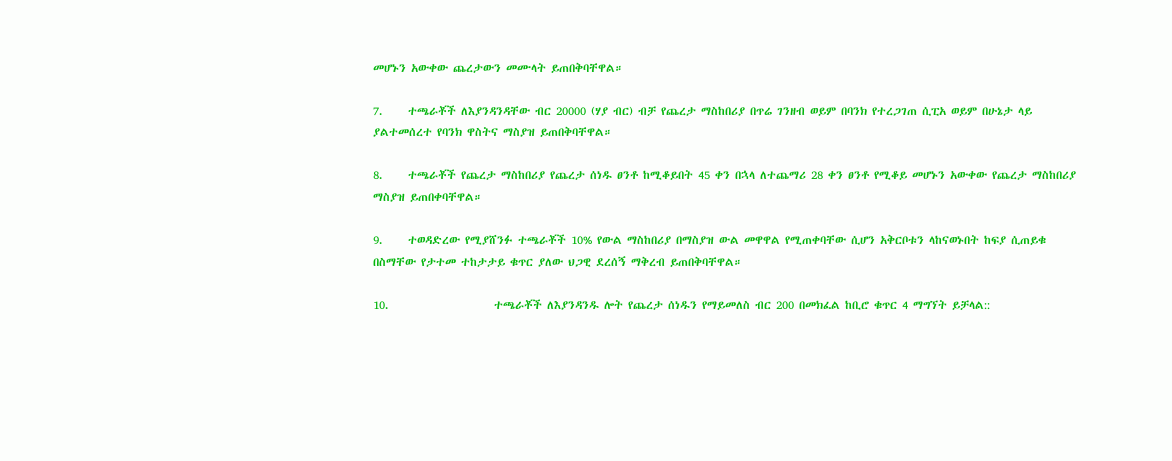መሆኑን አውቀው ጨረታውን መሙላት ይጠበቅባቸዋል።

7.     ተጫራቾች ለእያንዳንዳቸው ብር 20000 (ሃያ ብር) ብቻ የጨረታ ማስከበሪያ በጥሬ ገንዘብ ወይም በባንክ የተረጋገጠ ሲፒአ ወይም በሁኔታ ላይ ያልተመሰረተ የባንክ ዋስትና ማስያዝ ይጠበቅባቸዋል።

8.     ተጫራቾች የጨረታ ማስከበሪያ የጨረታ ሰነዱ ፀንቶ ከሚቆይበት 45 ቀን በኋላ ለተጨማሪ 28 ቀን ፀንቶ የሚቆይ መሆኑን አውቀው የጨረታ ማስከበሪያ ማስያዝ ይጠበቀባቸዋል።

9.     ተወዳድረው የሚያሸንፉ ተጫራቾች 10% የውል ማስከበሪያ በማስያዝ ውል መዋዋል የሚጠቀባቸው ሲሆን አቅርቦቱን ላከናወኑበት ከፍያ ሲጠይቁ በስማቸው የታተመ ተከታታይ ቁጥር ያለው ህጋዊ ደረሰኝ ማቅረብ ይጠበቅባቸዋል።

10.                     ተጫራቾች ለእያንዳንዱ ሎት የጨረታ ሰነዱን የማይመለስ ብር 200 በመክፈል ከቢሮ ቁጥር 4 ማግኘት ይቻላል::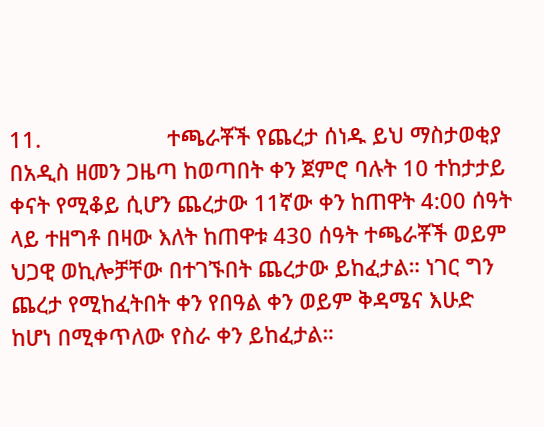11.                     ተጫራቾች የጨረታ ሰነዱ ይህ ማስታወቂያ በአዲስ ዘመን ጋዜጣ ከወጣበት ቀን ጀምሮ ባሉት 10 ተከታታይ ቀናት የሚቆይ ሲሆን ጨረታው 11ኛው ቀን ከጠዋት 4:00 ሰዓት ላይ ተዘግቶ በዛው እለት ከጠዋቱ 430 ሰዓት ተጫራቾች ወይም ህጋዊ ወኪሎቻቸው በተገኙበት ጨረታው ይከፈታል። ነገር ግን ጨረታ የሚከፈትበት ቀን የበዓል ቀን ወይም ቅዳሜና እሁድ ከሆነ በሚቀጥለው የስራ ቀን ይከፈታል።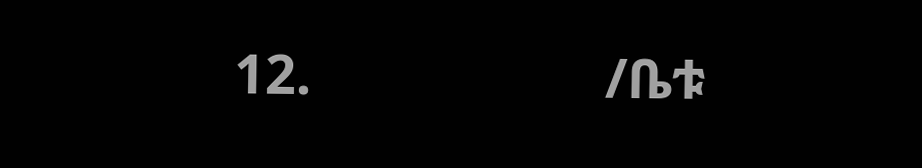12.                     /ቤቱ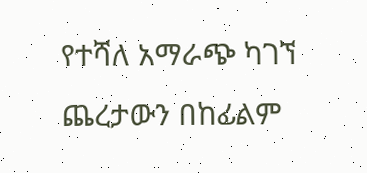የተሻለ አማራጭ ካገኘ ጨረታውን በከፊልም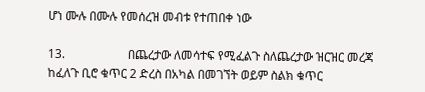ሆነ ሙሉ በሙሉ የመሰረዝ መብቱ የተጠበቀ ነው

13.                     በጨረታው ለመሳተፍ የሚፈልጉ ስለጨረታው ዝርዝር መረጃ ከፈለጉ ቢሮ ቁጥር 2 ድረስ በአካል በመገኘት ወይም ስልክ ቁጥር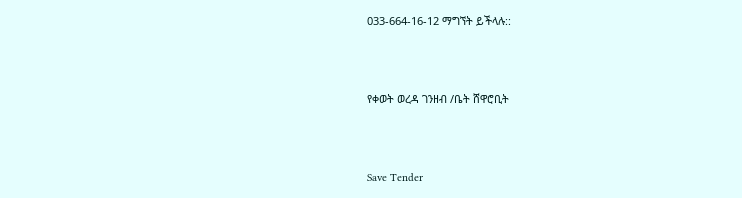033-664-16-12 ማግኘት ይችላሉ::



የቀወት ወረዳ ገንዘብ /ቤት ሸዋሮቢት



Save Tender